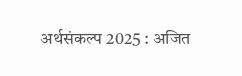अर्थसंकल्प 2025 : अजित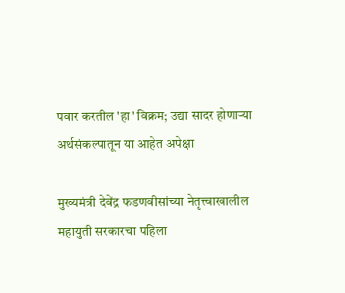पवार करतील 'हा' विक्रम; उद्या सादर होणाऱ्या अर्थसंकल्पातून या आहेत अपेक्षा

मुख्यमंत्री देवेंद्र फडणवीसांच्या नेतृत्त्वाखालील महायुती सरकारचा पहिला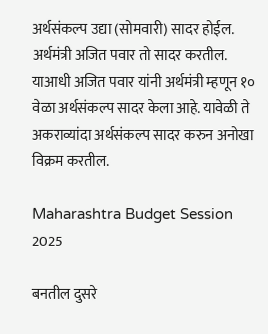अर्थसंकल्प उद्या (सोमवारी) सादर होईल. अर्थमंत्री अजित पवार तो सादर करतील. याआधी अजित पवार यांनी अर्थमंत्री म्हणून १० वेळा अर्थसंकल्प सादर केला आहे. यावेळी ते अकराव्यांदा अर्थसंकल्प सादर करुन अनोखा विक्रम करतील.

Maharashtra Budget Session 2025

बनतील दुसरे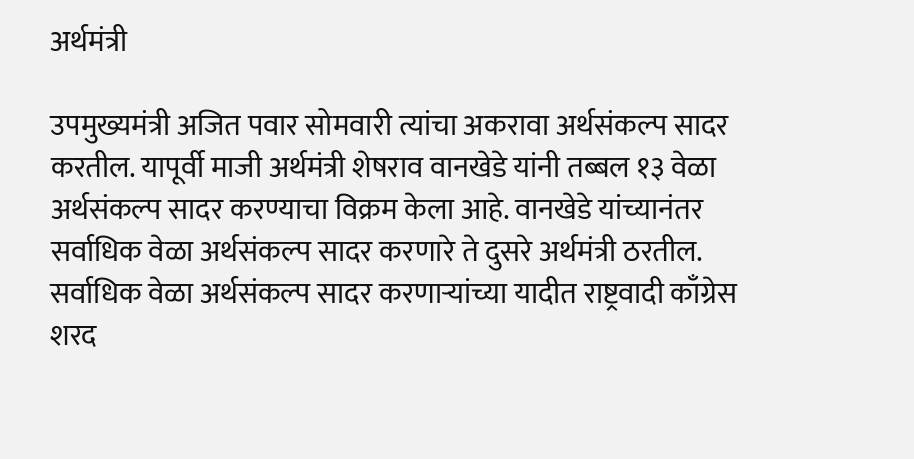अर्थमंत्री

उपमुख्यमंत्री अजित पवार सोमवारी त्यांचा अकरावा अर्थसंकल्प सादर करतील. यापूर्वी माजी अर्थमंत्री शेषराव वानखेडे यांनी तब्बल १३ वेळा अर्थसंकल्प सादर करण्याचा विक्रम केला आहे. वानखेडे यांच्यानंतर सर्वाधिक वेळा अर्थसंकल्प सादर करणारे ते दुसरे अर्थमंत्री ठरतील. सर्वाधिक वेळा अर्थसंकल्प सादर करणाऱ्यांच्या यादीत राष्ट्रवादी काँग्रेस शरद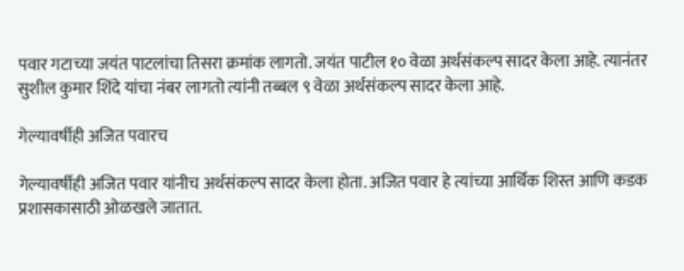पवार गटाच्या जयंत पाटलांचा तिसरा क्रमांक लागतो. जयंत पाटील १० वेळा अर्थसंकल्प सादर केला आहे. त्यानंतर सुशील कुमार शिंदे यांचा नंबर लागतो त्यांनी तब्बल ९ वेळा अर्थसंकल्प सादर केला आहे.

गेल्यावर्षीही अजित पवारच

गेल्यावर्षीही अजित पवार यांनीच अर्थसंकल्प सादर केला होता. अजित पवार हे त्यांच्या आर्थिक शिस्त आणि कडक प्रशासकासाठी ओळखले जातात.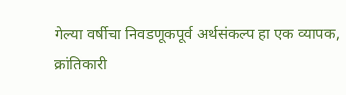गेल्या वर्षीचा निवडणूकपूर्व अर्थसंकल्प हा एक व्यापक, क्रांतिकारी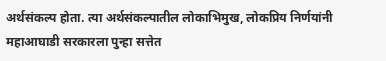अर्थसंकल्प होता. त्या अर्थसंकल्पातील लोकाभिमुख, लोकप्रिय निर्णयांनी महाआघाडी सरकारला पुन्हा सत्तेत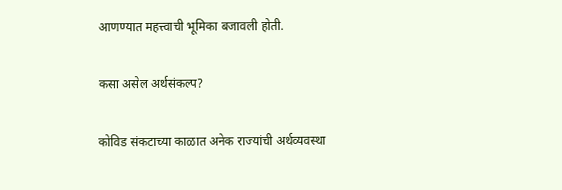आणण्यात महत्त्वाची भूमिका बजावली होती.

कसा असेल अर्थसंकल्प?

कोविड संकटाच्या काळात अनेक राज्यांची अर्थव्यवस्था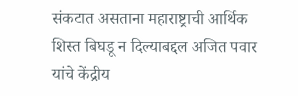संकटात असताना महाराष्ट्राची आर्थिक शिस्त बिघडू न दिल्याबद्दल अजित पवार यांचे केंद्रीय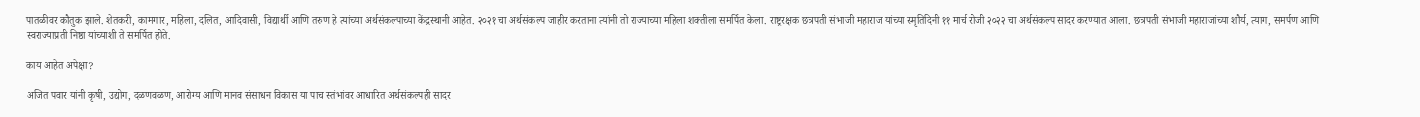पातळीवर कौतुक झाले. शेतकरी, कामगार, महिला, दलित, आदिवासी, विद्यार्थी आणि तरुण हे त्यांच्या अर्थसंकल्पाच्या केंद्रस्थानी आहेत. २०२१ चा अर्थसंकल्प जाहीर करताना त्यांनी तो राज्याच्या महिला शक्तीला समर्पित केला. राष्ट्ररक्षक छत्रपती संभाजी महाराज यांच्या स्मृतिदिनी ११ मार्च रोजी २०२२ चा अर्थसंकल्प सादर करण्यात आला. छत्रपती संभाजी महाराजांच्या शौर्य, त्याग, समर्पण आणि स्वराज्याप्रती निष्ठा यांच्याशी ते समर्पित होते.

काय आहेत अपेक्षा?

अजित पवार यांनी कृषी, उद्योग, दळणवळण, आरोग्य आणि मानव संसाधन विकास या पाच स्तंभांवर आधारित अर्थसंकल्पही सादर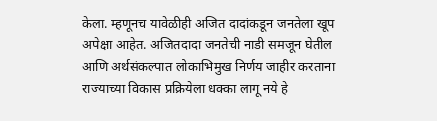केला. म्हणूनच यावेळीही अजित दादांकडून जनतेला खूप अपेक्षा आहेत. अजितदादा जनतेची नाडी समजून घेतील आणि अर्थसंकल्पात लोकाभिमुख निर्णय जाहीर करताना राज्याच्या विकास प्रक्रियेला धक्का लागू नये हे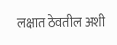लक्षात ठेवतील अशी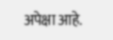अपेक्षा आहे.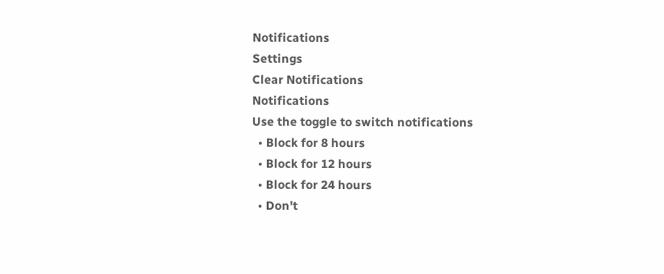Notifications
Settings
Clear Notifications
Notifications
Use the toggle to switch notifications
  • Block for 8 hours
  • Block for 12 hours
  • Block for 24 hours
  • Don't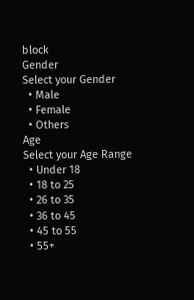block
Gender
Select your Gender
  • Male
  • Female
  • Others
Age
Select your Age Range
  • Under 18
  • 18 to 25
  • 26 to 35
  • 36 to 45
  • 45 to 55
  • 55+